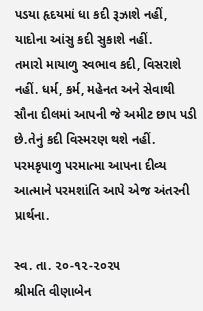પડયા હૃદયમાં ધા કદી રૂઝાશે નહીં, યાદોના આંસુ કદી સુકાશે નહીં.
તમારો માયાળુ સ્વભાવ કદી, વિસરાશે નહીં. ધર્મ, કર્મ, મહેનત અને સેવાથી સૌના દીલમાં આપની જે અમીટ છાપ પડી છે.તેનું કદી વિસ્મરણ થશે નહીં. પરમકૃપાળુ પરમાત્મા આપના દીવ્ય આત્માને પરમશાંતિ આપે એજ અંતરની પ્રાર્થના.

સ્વ. તા. ૨૦-૧૨-૨૦૨૫
શ્રીમતિ વીણાબેન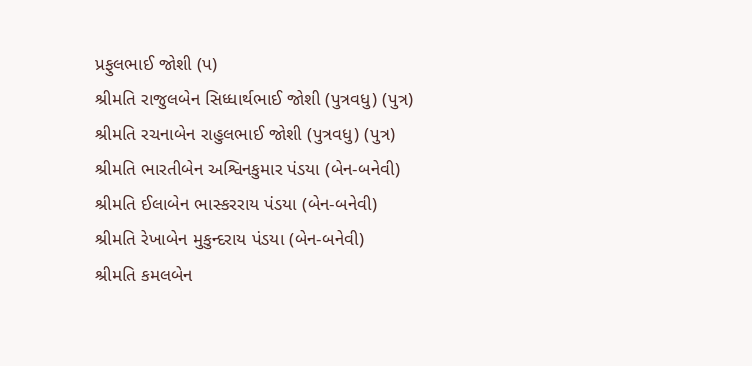પ્રફુલભાઈ જોશી (પ)
શ્રીમતિ રાજુલબેન સિધ્ધાર્થભાઈ જોશી (પુત્રવધુ) (પુત્ર)
શ્રીમતિ રચનાબેન રાહુલભાઈ જોશી (પુત્રવધુ) (પુત્ર)
શ્રીમતિ ભારતીબેન અશ્વિનકુમાર પંડયા (બેન-બનેવી)
શ્રીમતિ ઈલાબેન ભાસ્કરરાય પંડયા (બેન-બનેવી)
શ્રીમતિ રેખાબેન મુકુન્દરાય પંડયા (બેન-બનેવી)
શ્રીમતિ કમલબેન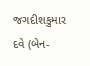જગદીશકુમાર દવે (બેન-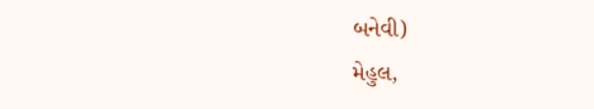બનેવી)
મેહુલ,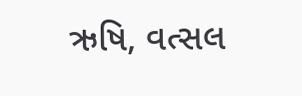ઋષિ, વત્સલ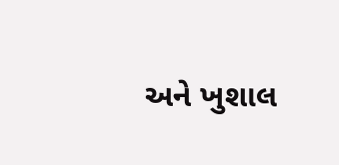અને ખુશાલ